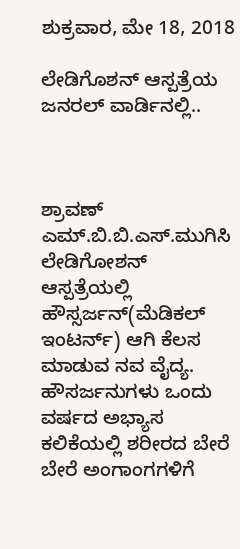ಶುಕ್ರವಾರ, ಮೇ 18, 2018

ಲೇಡಿಗೊಶನ್ ಆಸ್ಪತ್ರೆಯ ಜನರಲ್ ವಾರ್ಡಿನಲ್ಲಿ..



ಶ್ರಾವಣ್ ಎಮ್.ಬಿ.ಬಿ.ಎಸ್.ಮುಗಿಸಿ ಲೇಡಿಗೋಶನ್ ಆಸ್ಪತ್ರೆಯಲ್ಲಿ ಹೌಸ್ಸರ್ಜನ್(ಮೆಡಿಕಲ್ ಇಂಟರ್ನ್) ಆಗಿ ಕೆಲಸ ಮಾಡುವ ನವ ವೈದ್ಯ. ಹೌಸರ್ಜನುಗಳು ಒಂದು ವರ್ಷದ ಅಭ್ಯಾಸ ಕಲಿಕೆಯಲ್ಲಿ ಶರೀರದ ಬೇರೆ ಬೇರೆ ಅಂಗಾಂಗಗಳಿಗೆ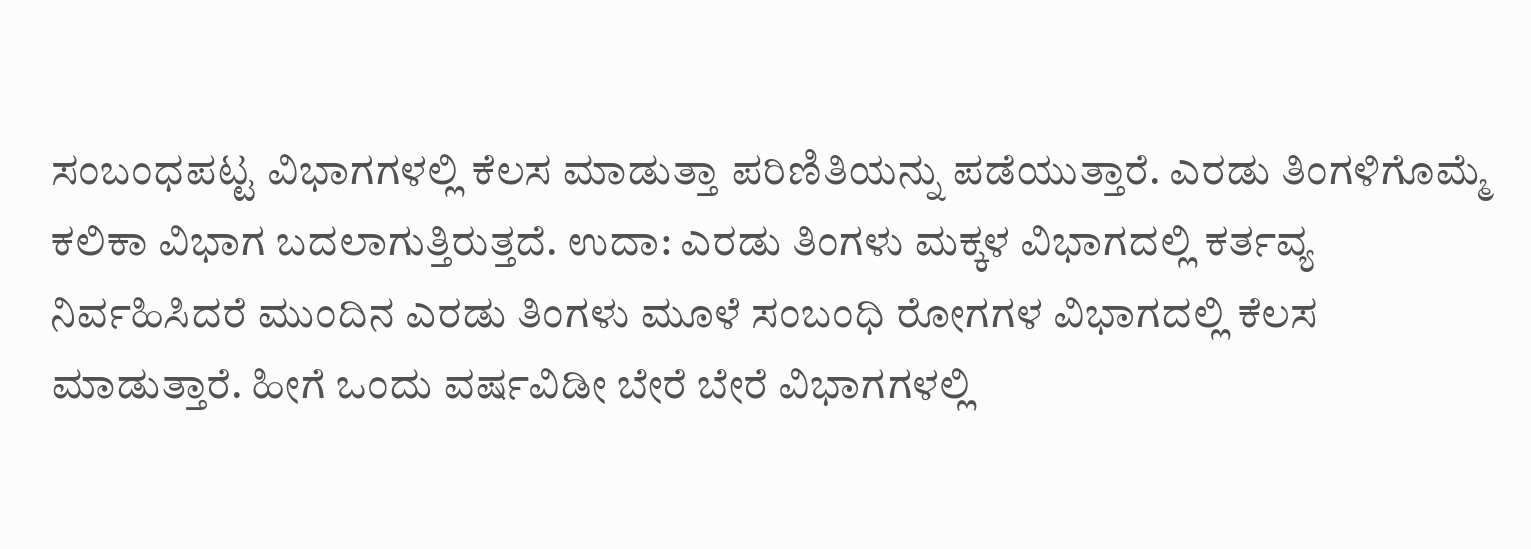ಸಂಬಂಧಪಟ್ಟ ವಿಭಾಗಗಳಲ್ಲಿ ಕೆಲಸ ಮಾಡುತ್ತಾ ಪರಿಣಿತಿಯನ್ನು ಪಡೆಯುತ್ತಾರೆ. ಎರಡು ತಿಂಗಳಿಗೊಮ್ಮೆ ಕಲಿಕಾ ವಿಭಾಗ ಬದಲಾಗುತ್ತಿರುತ್ತದೆ. ಉದಾ: ಎರಡು ತಿಂಗಳು ಮಕ್ಕಳ ವಿಭಾಗದಲ್ಲಿ ಕರ್ತವ್ಯ ನಿರ್ವಹಿಸಿದರೆ ಮುಂದಿನ ಎರಡು ತಿಂಗಳು ಮೂಳೆ ಸಂಬಂಧಿ ರೋಗಗಳ ವಿಭಾಗದಲ್ಲಿ ಕೆಲಸ ಮಾಡುತ್ತಾರೆ. ಹೀಗೆ ಒಂದು ವರ್ಷವಿಡೀ ಬೇರೆ ಬೇರೆ ವಿಭಾಗಗಳಲ್ಲಿ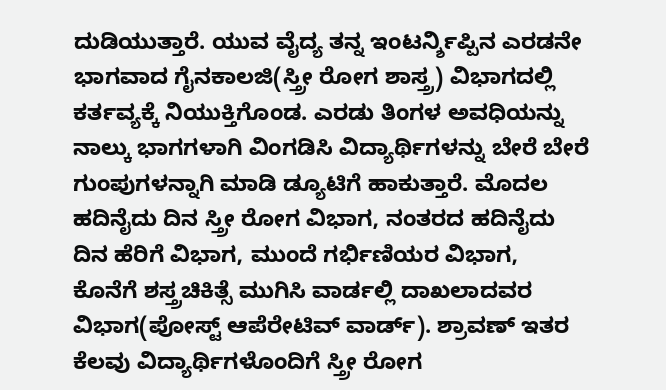ದುಡಿಯುತ್ತಾರೆ. ಯುವ ವೈದ್ಯ ತನ್ನ ಇಂಟರ್ನ್ಶಿಪ್ಪಿನ ಎರಡನೇ ಭಾಗವಾದ ಗೈನಕಾಲಜಿ(ಸ್ತ್ರೀ ರೋಗ ಶಾಸ್ತ್ರ) ವಿಭಾಗದಲ್ಲಿ ಕರ್ತವ್ಯಕ್ಕೆ ನಿಯುಕ್ತಿಗೊಂಡ. ಎರಡು ತಿಂಗಳ ಅವಧಿಯನ್ನು ನಾಲ್ಕು ಭಾಗಗಳಾಗಿ ವಿಂಗಡಿಸಿ ವಿದ್ಯಾರ್ಥಿಗಳನ್ನು ಬೇರೆ ಬೇರೆ ಗುಂಪುಗಳನ್ನಾಗಿ ಮಾಡಿ ಡ್ಯೂಟಿಗೆ ಹಾಕುತ್ತಾರೆ. ಮೊದಲ ಹದಿನೈದು ದಿನ ಸ್ತ್ರೀ ರೋಗ ವಿಭಾಗ, ನಂತರದ ಹದಿನೈದು ದಿನ ಹೆರಿಗೆ ವಿಭಾಗ, ಮುಂದೆ ಗರ್ಭಿಣಿಯರ ವಿಭಾಗ, ಕೊನೆಗೆ ಶಸ್ತ್ರಚಿಕಿತ್ಸೆ ಮುಗಿಸಿ ವಾರ್ಡಲ್ಲಿ ದಾಖಲಾದವರ ವಿಭಾಗ(ಪೋಸ್ಟ್ ಆಪೆರೇಟಿವ್ ವಾರ್ಡ್). ಶ್ರಾವಣ್ ಇತರ ಕೆಲವು ವಿದ್ಯಾರ್ಥಿಗಳೊಂದಿಗೆ ಸ್ತ್ರೀ ರೋಗ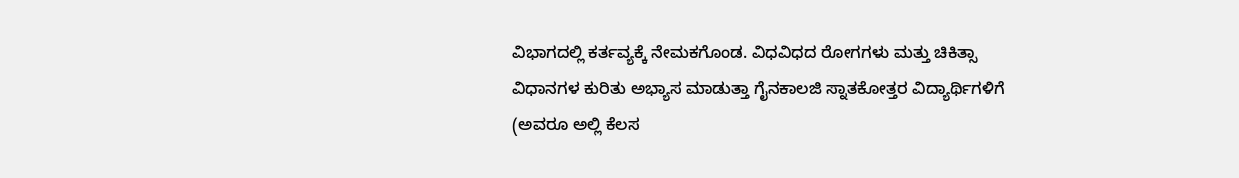ವಿಭಾಗದಲ್ಲಿ ಕರ್ತವ್ಯಕ್ಕೆ ನೇಮಕಗೊಂಡ. ವಿಧವಿಧದ ರೋಗಗಳು ಮತ್ತು ಚಿಕಿತ್ಸಾ ವಿಧಾನಗಳ ಕುರಿತು ಅಭ್ಯಾಸ ಮಾಡುತ್ತಾ ಗೈನಕಾಲಜಿ ಸ್ನಾತಕೋತ್ತರ ವಿದ್ಯಾರ್ಥಿಗಳಿಗೆ (ಅವರೂ ಅಲ್ಲಿ ಕೆಲಸ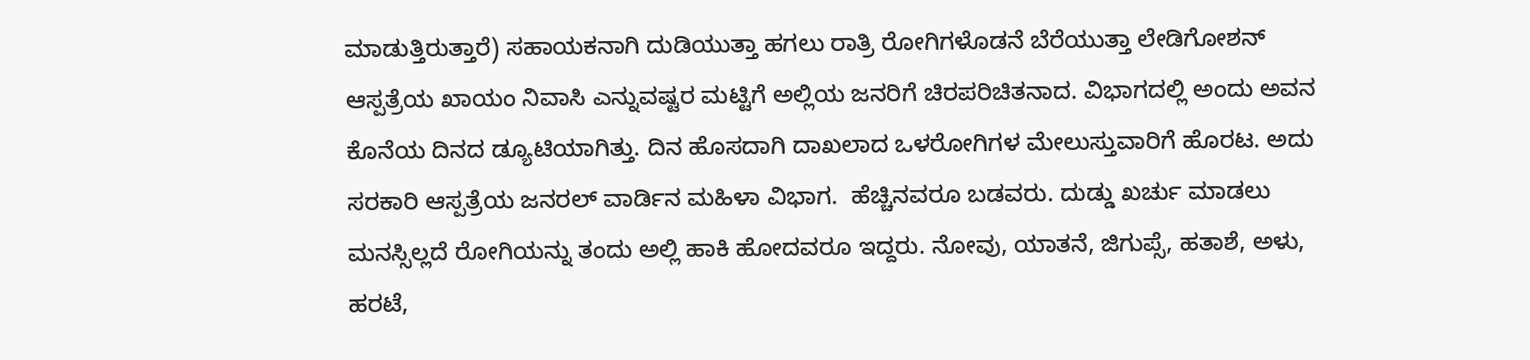ಮಾಡುತ್ತಿರುತ್ತಾರೆ) ಸಹಾಯಕನಾಗಿ ದುಡಿಯುತ್ತಾ ಹಗಲು ರಾತ್ರಿ ರೋಗಿಗಳೊಡನೆ ಬೆರೆಯುತ್ತಾ ಲೇಡಿಗೋಶನ್ ಆಸ್ಪತ್ರೆಯ ಖಾಯಂ ನಿವಾಸಿ ಎನ್ನುವಷ್ಟರ ಮಟ್ಟಿಗೆ ಅಲ್ಲಿಯ ಜನರಿಗೆ ಚಿರಪರಿಚಿತನಾದ. ವಿಭಾಗದಲ್ಲಿ ಅಂದು ಅವನ ಕೊನೆಯ ದಿನದ ಡ್ಯೂಟಿಯಾಗಿತ್ತು. ದಿನ ಹೊಸದಾಗಿ ದಾಖಲಾದ ಒಳರೋಗಿಗಳ ಮೇಲುಸ್ತುವಾರಿಗೆ ಹೊರಟ. ಅದು ಸರಕಾರಿ ಆಸ್ಪತ್ರೆಯ ಜನರಲ್ ವಾರ್ಡಿನ ಮಹಿಳಾ ವಿಭಾಗ.  ಹೆಚ್ಚಿನವರೂ ಬಡವರು. ದುಡ್ಡು ಖರ್ಚು ಮಾಡಲು ಮನಸ್ಸಿಲ್ಲದೆ ರೋಗಿಯನ್ನು ತಂದು ಅಲ್ಲಿ ಹಾಕಿ ಹೋದವರೂ ಇದ್ದರು. ನೋವು, ಯಾತನೆ, ಜಿಗುಪ್ಸೆ, ಹತಾಶೆ, ಅಳು, ಹರಟೆ,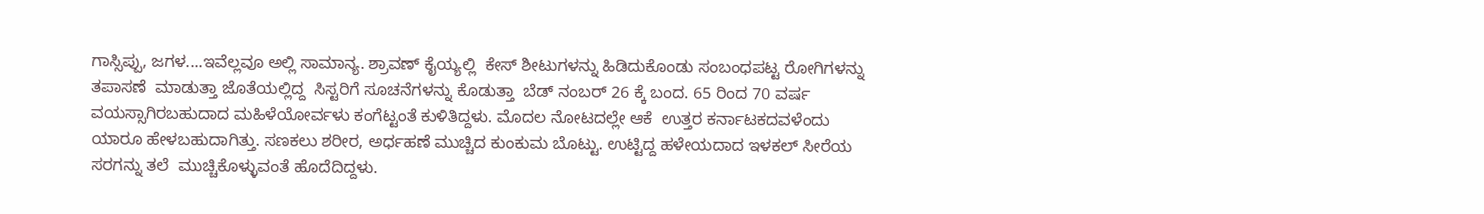ಗಾಸ್ಸಿಪ್ಪು, ಜಗಳ....ಇವೆಲ್ಲವೂ ಅಲ್ಲಿ ಸಾಮಾನ್ಯ. ಶ್ರಾವಣ್ ಕೈಯ್ಯಲ್ಲಿ  ಕೇಸ್ ಶೀಟುಗಳನ್ನು ಹಿಡಿದುಕೊಂಡು ಸಂಬಂಧಪಟ್ಟ ರೋಗಿಗಳನ್ನು ತಪಾಸಣೆ  ಮಾಡುತ್ತಾ ಜೊತೆಯಲ್ಲಿದ್ದ  ಸಿಸ್ಟರಿಗೆ ಸೂಚನೆಗಳನ್ನು ಕೊಡುತ್ತಾ  ಬೆಡ್ ನಂಬರ್ 26 ಕ್ಕೆ ಬಂದ. 65 ರಿಂದ 70 ವರ್ಷ ವಯಸ್ಸಾಗಿರಬಹುದಾದ ಮಹಿಳೆಯೋರ್ವಳು ಕಂಗೆಟ್ಟಂತೆ ಕುಳಿತಿದ್ದಳು. ಮೊದಲ ನೋಟದಲ್ಲೇ ಆಕೆ  ಉತ್ತರ ಕರ್ನಾಟಕದವಳೆಂದು  ಯಾರೂ ಹೇಳಬಹುದಾಗಿತ್ತು. ಸಣಕಲು ಶರೀರ, ಅರ್ಧಹಣೆ ಮುಚ್ಚಿದ ಕುಂಕುಮ ಬೊಟ್ಟು. ಉಟ್ಟಿದ್ದ ಹಳೇಯದಾದ ಇಳಕಲ್ ಸೀರೆಯ ಸರಗನ್ನು ತಲೆ  ಮುಚ್ಚಿಕೊಳ್ಳುವಂತೆ ಹೊದೆದಿದ್ದಳು.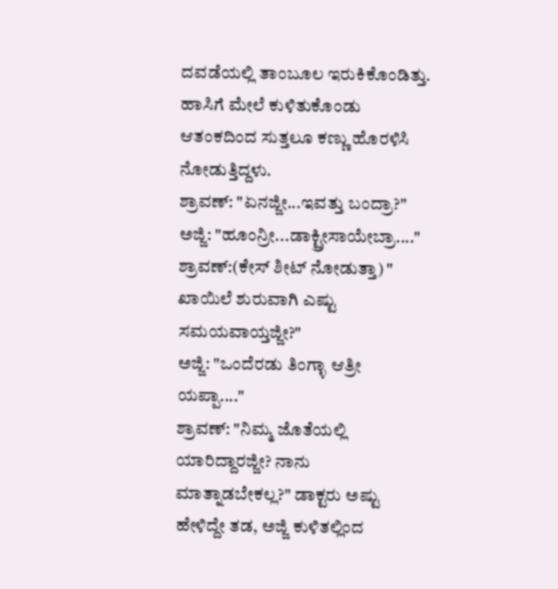ದವಡೆಯಲ್ಲಿ ತಾಂಬೂಲ ಇರುಕಿಕೊಂಡಿತ್ತು. ಹಾಸಿಗೆ ಮೇಲೆ ಕುಳಿತುಕೊಂಡು ಆತಂಕದಿಂದ ಸುತ್ತಲೂ ಕಣ್ಣು ಹೊರಳಿಸಿ ನೋಡುತ್ತಿದ್ದಳು.
ಶ್ರಾವಣ್: "ಏನಜ್ಜೀ...ಇವತ್ತು ಬಂದ್ರಾ?"
ಅಜ್ಜಿ: "ಹೂಂನ್ರೀ...ಡಾಕ್ಟ್ರೀಸಾಯೇಬ್ರಾ...."
ಶ್ರಾವಣ್:(ಕೇಸ್ ಶೀಟ್ ನೋಡುತ್ತಾ) " ಖಾಯಿಲೆ ಶುರುವಾಗಿ ಎಷ್ಟು ಸಮಯವಾಯ್ತಜ್ಜೀ?"
ಅಜ್ಜಿ: "ಒಂದೆರಡು ತಿಂಗ್ಳಾ ಆತ್ರೀ ಯಪ್ಪಾ...."
ಶ್ರಾವಣ್: "ನಿಮ್ಮ ಜೊತೆಯಲ್ಲಿ ಯಾರಿದ್ದಾರಜ್ಜೀ? ನಾನು ಮಾತ್ನಾಡಬೇಕಲ್ಲ?" ಡಾಕ್ಟರು ಅಷ್ಟು ಹೇಳಿದ್ದೇ ತಡ, ಅಜ್ಜಿ ಕುಳಿತಲ್ಲಿಂದ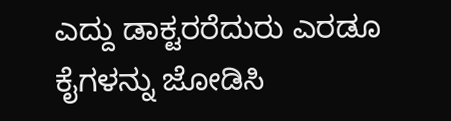ಎದ್ದು ಡಾಕ್ಟರರೆದುರು ಎರಡೂ ಕೈಗಳನ್ನು ಜೋಡಿಸಿ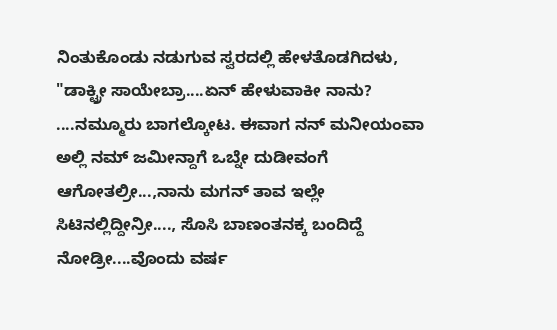ನಿಂತುಕೊಂಡು ನಡುಗುವ ಸ್ವರದಲ್ಲಿ ಹೇಳತೊಡಗಿದಳು,
"ಡಾಕ್ಟ್ರೀ ಸಾಯೇಬ್ರಾ....ಏನ್ ಹೇಳುವಾಕೀ ನಾನು? ....ನಮ್ಮೂರು ಬಾಗಲ್ಕೋಟ. ಈವಾಗ ನನ್ ಮನೀಯಂವಾ ಅಲ್ಲಿ ನಮ್ ಜಮೀನ್ದಾಗೆ ಒಬ್ನೇ ದುಡೀವಂಗೆ ಆಗೋತಲ್ರೀ...,ನಾನು ಮಗನ್ ತಾವ ಇಲ್ಲೇ ಸಿಟಿನಲ್ಲಿದ್ದೀನ್ರೀ...., ಸೊಸಿ ಬಾಣಂತನಕ್ಕ ಬಂದಿದ್ದೆ ನೋಡ್ರೀ....ವೊಂದು ವರ್ಷ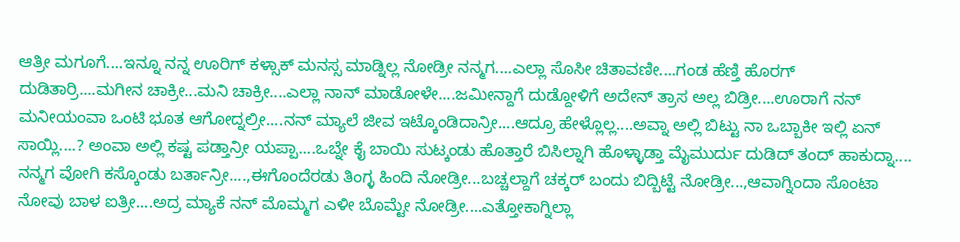ಆತ್ರೀ ಮಗೂಗೆ....ಇನ್ನೂ ನನ್ನ ಊರಿಗ್ ಕಳ್ಸಾಕ್ ಮನಸ್ಸ ಮಾಡ್ನಿಲ್ಲ ನೋಡ್ರೀ ನನ್ಮಗ....ಎಲ್ಲಾ ಸೊಸೀ ಚಿತಾವಣೀ....ಗಂಡ ಹೆಣ್ತಿ ಹೊರಗ್ ದುಡಿತಾರ್ರಿ....ಮಗೀನ ಚಾಕ್ರೀ...ಮನಿ ಚಾಕ್ರೀ....ಎಲ್ಲಾ ನಾನ್ ಮಾಡೋಳೇ....ಜಮೀನ್ದಾಗೆ ದುಡ್ದೋಳಿಗೆ ಅದೇನ್ ತ್ರಾಸ ಅಲ್ಲ ಬಿಡ್ರೀ....ಊರಾಗೆ ನನ್ ಮನೀಯಂವಾ ಒಂಟಿ ಭೂತ ಆಗೋದ್ನಲ್ರೀ....ನನ್ ಮ್ಯಾಲೆ ಜೀವ ಇಟ್ಕೊಂಡಿದಾನ್ರೀ....ಆದ್ರೂ ಹೇಳ್ಲೊಲ್ಲ....ಅವ್ನಾ ಅಲ್ಲಿ ಬಿಟ್ಟು ನಾ ಒಬ್ಬಾಕೀ ಇಲ್ಲಿ ಏನ್ ಸಾಯ್ಲಿ....? ಅಂವಾ ಅಲ್ಲಿ ಕಷ್ಟ ಪಡ್ತಾನ್ರೀ ಯಪ್ಪಾ....ಒಬ್ನೇ ಕೈ ಬಾಯಿ ಸುಟ್ಕಂಡು ಹೊತ್ತಾರೆ ಬಿಸಿಲ್ನಾಗಿ ಹೊಳ್ಳಾಡ್ತಾ ಮೈಮುರ್ದು ದುಡಿದ್ ತಂದ್ ಹಾಕುದ್ನಾ.... ನನ್ಮಗ ವೋಗಿ ಕಸ್ಕೊಂಡು ಬರ್ತಾನ್ರೀ....,ಈಗೊಂದೆರಡು ತಿಂಗ್ಳ ಹಿಂದಿ ನೋಡ್ರೀ...ಬಚ್ಚಲ್ದಾಗೆ ಚಕ್ಕರ್ ಬಂದು ಬಿದ್ಬಿಟ್ಟೆ ನೋಡ್ರೀ...,ಆವಾಗ್ನಿಂದಾ ಸೊಂಟಾ ನೋವು ಬಾಳ ಐತ್ರೀ....ಅದ್ರ ಮ್ಯಾಕೆ ನನ್ ಮೊಮ್ಮಗ ಎಳೀ ಬೊಮ್ಟೇ ನೋಡ್ರೀ....ಎತ್ತೋಕಾಗ್ನಿಲ್ಲಾ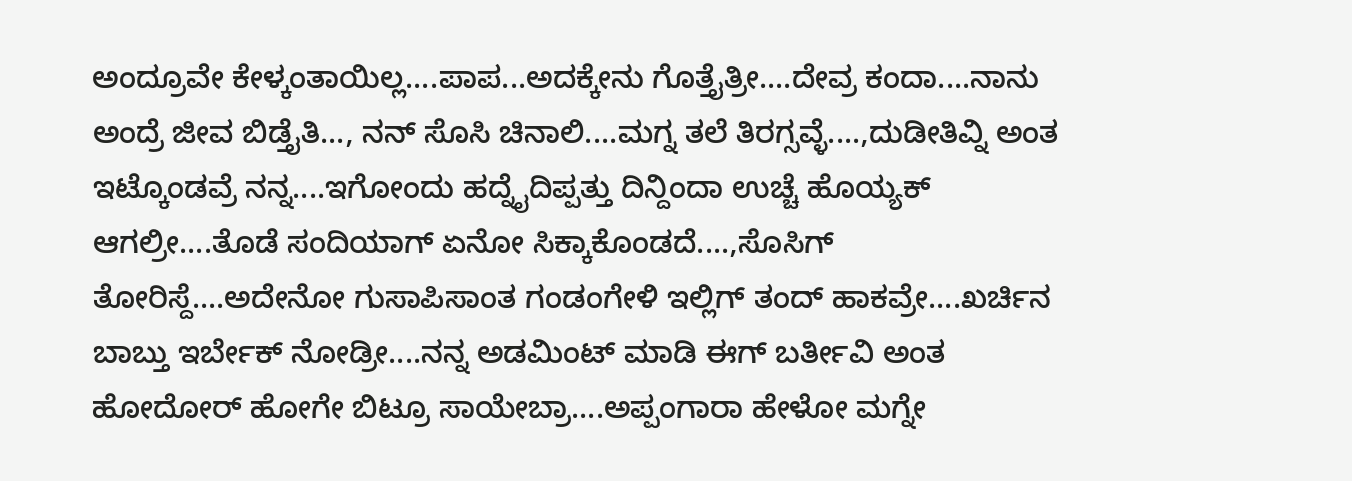ಅಂದ್ರೂವೇ ಕೇಳ್ಕಂತಾಯಿಲ್ಲ....ಪಾಪ...ಅದಕ್ಕೇನು ಗೊತ್ತೈತ್ರೀ....ದೇವ್ರ ಕಂದಾ....ನಾನು ಅಂದ್ರೆ ಜೀವ ಬಿಡ್ತೈತಿ..., ನನ್ ಸೊಸಿ ಚಿನಾಲಿ....ಮಗ್ನ ತಲೆ ತಿರಗ್ಸವ್ಳೆ....,ದುಡೀತಿವ್ನಿ ಅಂತ ಇಟ್ಕೊಂಡವ್ರೆ ನನ್ನ....ಇಗೋಂದು ಹದ್ನೈದಿಪ್ಪತ್ತು ದಿನ್ದಿಂದಾ ಉಚ್ಚೆ ಹೊಯ್ಯಕ್ ಆಗಲ್ರೀ....ತೊಡೆ ಸಂದಿಯಾಗ್ ಏನೋ ಸಿಕ್ಕಾಕೊಂಡದೆ....,ಸೊಸಿಗ್ ತೋರಿಸ್ದೆ....ಅದೇನೋ ಗುಸಾಪಿಸಾಂತ ಗಂಡಂಗೇಳಿ ಇಲ್ಲಿಗ್ ತಂದ್ ಹಾಕವ್ರೇ....ಖರ್ಚಿನ  ಬಾಬ್ತು ಇರ್ಬೇಕ್ ನೋಡ್ರೀ....ನನ್ನ ಅಡಮಿಂಟ್ ಮಾಡಿ ಈಗ್ ಬರ್ತೀವಿ ಅಂತ ಹೋದೋರ್ ಹೋಗೇ ಬಿಟ್ರೂ ಸಾಯೇಬ್ರಾ....ಅಪ್ಪಂಗಾರಾ ಹೇಳೋ ಮಗ್ನೇ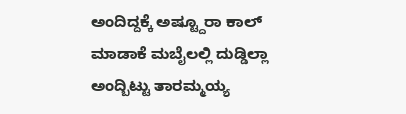ಅಂದಿದ್ದಕ್ಕೆ ಅಷ್ಟ್ದೂರಾ ಕಾಲ್ ಮಾಡಾಕೆ ಮಬೈಲಲ್ಲಿ ದುಡ್ಡಿಲ್ಲಾ ಅಂದ್ಬಿಟ್ಟು ತಾರಮ್ಮಯ್ಯ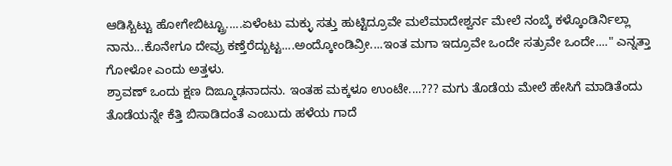ಆಡಿಸ್ಬಿಟ್ಟು ಹೋಗೇಬಿಟ್ಟ್ರೂ.....ಏಳೆಂಟು ಮಕ್ಳು ಸತ್ತು ಹುಟ್ಟಿದ್ರೂವೇ ಮಲೆಮಾದೇಶ್ವರ್ನ ಮೇಲೆ ನಂಬ್ಕೆ ಕಳ್ಕೊಂಡಿರ್ನಿಲ್ಲಾ ನಾನು...ಕೊನೇಗೂ ದೇವ್ರು ಕಣ್ತೆರೆದ್ಬುಟ್ಟ....ಅಂದ್ಕೋಂಡಿವ್ರೀ....ಇಂತ ಮಗಾ ಇದ್ರೂವೇ ಒಂದೇ ಸತ್ರುವೇ ಒಂದೇ...." ಎನ್ನತ್ತಾ ಗೋಳೋ ಎಂದು ಅತ್ತಳು.
ಶ್ರಾವಣ್ ಒಂದು ಕ್ಷಣ ದಿಙ್ಮೂಢನಾದನು. ಇಂತಹ ಮಕ್ಕಳೂ ಉಂಟೇ....??? ಮಗು ತೊಡೆಯ ಮೇಲೆ ಹೇಸಿಗೆ ಮಾಡಿತೆಂದು ತೊಡೆಯನ್ನೇ ಕೆತ್ತಿ ಬಿಸಾಡಿದಂತೆ ಎಂಬುದು ಹಳೆಯ ಗಾದೆ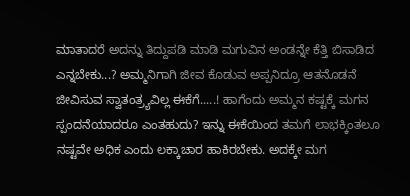ಮಾತಾದರೆ ಅದನ್ನು ತಿದ್ದುಪಡಿ ಮಾಡಿ ಮಗುವಿನ ಅಂಡನ್ನೇ ಕೆತ್ತಿ ಬಿಸಾಡಿದ ಎನ್ನಬೇಕು...? ಅಮ್ಮನಿಗಾಗಿ ಜೀವ ಕೊಡುವ ಅಪ್ಪನಿದ್ರೂ ಆತನೊಡನೆ ಜೀವಿಸುವ ಸ್ವಾತಂತ್ರ್ಯವಿಲ್ಲ ಈಕೆಗೆ.....! ಹಾಗೆಂದು ಅಮ್ಮನ ಕಷ್ಟಕ್ಕೆ ಮಗನ ಸ್ಪಂದನೆಯಾದರೂ ಎಂತಹುದು? ಇನ್ನು ಈಕೆಯಿಂದ ತಮಗೆ ಲಾಭಕ್ಕಿಂತಲೂ ನಷ್ಟವೇ ಅಧಿಕ ಎಂದು ಲಕ್ಕಾಚಾರ ಹಾಕಿರಬೇಕು. ಅದಕ್ಕೇ ಮಗ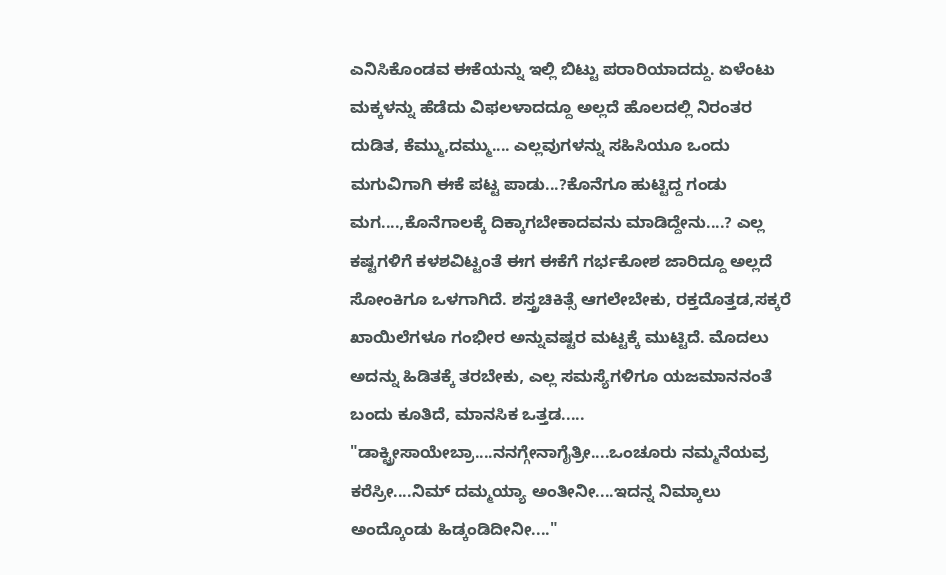ಎನಿಸಿಕೊಂಡವ ಈಕೆಯನ್ನು ಇಲ್ಲಿ ಬಿಟ್ಟು ಪರಾರಿಯಾದದ್ದು. ಏಳೆಂಟು ಮಕ್ಕಳನ್ನು ಹೆಡೆದು ವಿಫಲಳಾದದ್ದೂ ಅಲ್ಲದೆ ಹೊಲದಲ್ಲಿ ನಿರಂತರ ದುಡಿತ, ಕೆಮ್ಮು,ದಮ್ಮು.... ಎಲ್ಲವುಗಳನ್ನು ಸಹಿಸಿಯೂ ಒಂದು ಮಗುವಿಗಾಗಿ ಈಕೆ ಪಟ್ಟ ಪಾಡು...?ಕೊನೆಗೂ ಹುಟ್ಟಿದ್ದ ಗಂಡು ಮಗ....,ಕೊನೆಗಾಲಕ್ಕೆ ದಿಕ್ಕಾಗಬೇಕಾದವನು ಮಾಡಿದ್ದೇನು....? ಎಲ್ಲ ಕಷ್ಟಗಳಿಗೆ ಕಳಶವಿಟ್ಟಂತೆ ಈಗ ಈಕೆಗೆ ಗರ್ಭಕೋಶ ಜಾರಿದ್ದೂ ಅಲ್ಲದೆ ಸೋಂಕಿಗೂ ಒಳಗಾಗಿದೆ. ಶಸ್ತ್ರಚಿಕಿತ್ಸೆ ಆಗಲೇಬೇಕು, ರಕ್ತದೊತ್ತಡ,ಸಕ್ಕರೆ ಖಾಯಿಲೆಗಳೂ ಗಂಭೀರ ಅನ್ನುವಷ್ಟರ ಮಟ್ಟಕ್ಕೆ ಮುಟ್ಟಿದೆ. ಮೊದಲು ಅದನ್ನು ಹಿಡಿತಕ್ಕೆ ತರಬೇಕು, ಎಲ್ಲ ಸಮಸ್ಯೆಗಳಿಗೂ ಯಜಮಾನನಂತೆ ಬಂದು ಕೂತಿದೆ, ಮಾನಸಿಕ ಒತ್ತಡ.....
"ಡಾಕ್ಟ್ರೀಸಾಯೇಬ್ರಾ....ನನಗ್ಗೇನಾಗೈತ್ರೀ....ಒಂಚೂರು ನಮ್ಮನೆಯವ್ರ ಕರೆಸ್ರೀ....ನಿಮ್ ದಮ್ಮಯ್ಯಾ ಅಂತೀನೀ....ಇದನ್ನ ನಿಮ್ಕಾಲು ಅಂದ್ಕೊಂಡು ಹಿಡ್ಕಂಡಿದೀನೀ...."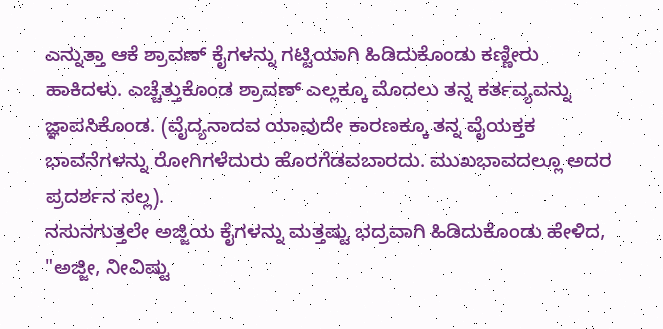ಎನ್ನುತ್ತಾ ಆಕೆ ಶ್ರಾವಣ್ ಕೈಗಳನ್ನು ಗಟ್ಟಿಯಾಗಿ ಹಿಡಿದುಕೊಂಡು ಕಣ್ಣೀರು ಹಾಕಿದಳು. ಎಚ್ಚೆತ್ತುಕೊಂಡ ಶ್ರಾವಣ್ ಎಲ್ಲಕ್ಕೂ ಮೊದಲು ತನ್ನ ಕರ್ತವ್ಯವನ್ನು ಜ್ಞಾಪಸಿಕೊಂಡ. (ವೈದ್ಯನಾದವ ಯಾವುದೇ ಕಾರಣಕ್ಕೂ ತನ್ನ ವೈಯಕ್ತಕ ಭಾವನೆಗಳನ್ನು ರೋಗಿಗಳೆದುರು ಹೊರಗೆಡವಬಾರದು. ಮುಖಭಾವದಲ್ಲೂ ಅದರ ಪ್ರದರ್ಶನ ಸಲ್ಲ).
ನಸುನಗುತ್ತಲೇ ಅಜ್ಜಿಯ ಕೈಗಳನ್ನು ಮತ್ತಷ್ಟು ಭದ್ರವಾಗಿ ಹಿಡಿದುಕೊಂಡು ಹೇಳಿದ,
"ಅಜ್ಜೀ, ನೀವಿಷ್ಟು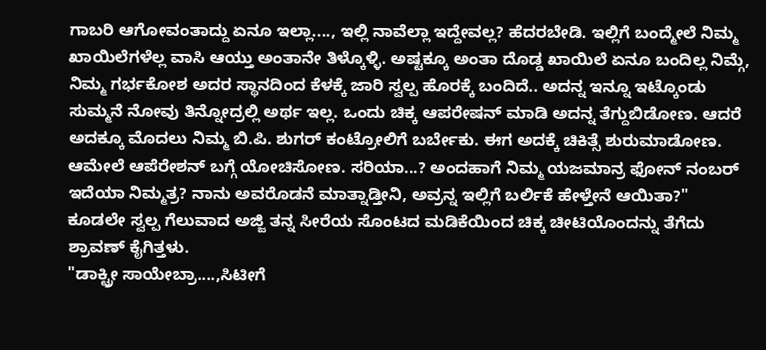ಗಾಬರಿ ಆಗೋವಂತಾದ್ದು ಏನೂ ಇಲ್ಲಾ...., ಇಲ್ಲಿ ನಾವೆಲ್ಲಾ ಇದ್ದೇವಲ್ಲ? ಹೆದರಬೇಡಿ. ಇಲ್ಲಿಗೆ ಬಂದ್ಮೇಲೆ ನಿಮ್ಮ ಖಾಯಿಲೆಗಳೆಲ್ಲ ವಾಸಿ ಆಯ್ತು ಅಂತಾನೇ ತಿಳ್ಕೊಳ್ಳಿ. ಅಷ್ಟಕ್ಕೂ ಅಂತಾ ದೊಡ್ಡ ಖಾಯಿಲೆ ಏನೂ ಬಂದಿಲ್ಲ ನಿಮ್ಗೆ, ನಿಮ್ಮ ಗರ್ಭಕೋಶ ಅದರ ಸ್ಥಾನದಿಂದ ಕೆಳಕ್ಕೆ ಜಾರಿ ಸ್ವಲ್ಪ ಹೊರಕ್ಕೆ ಬಂದಿದೆ.. ಅದನ್ನ ಇನ್ನೂ ಇಟ್ಕೊಂಡು ಸುಮ್ಮನೆ ನೋವು ತಿನ್ನೋದ್ರಲ್ಲಿ ಅರ್ಥ ಇಲ್ಲ. ಒಂದು ಚಿಕ್ಕ ಆಪರೇಷನ್ ಮಾಡಿ ಅದನ್ನ ತೆಗ್ದುಬಿಡೋಣ. ಆದರೆ ಅದಕ್ಕೂ ಮೊದಲು ನಿಮ್ಮ ಬಿ.ಪಿ. ಶುಗರ್ ಕಂಟ್ರೋಲಿಗೆ ಬರ್ಬೇಕು. ಈಗ ಅದಕ್ಕೆ ಚಿಕಿತ್ಸೆ ಶುರುಮಾಡೋಣ. ಆಮೇಲೆ ಆಪೆರೇಶನ್ ಬಗ್ಗೆ ಯೋಚಿಸೋಣ. ಸರಿಯಾ...? ಅಂದಹಾಗೆ ನಿಮ್ಮ ಯಜಮಾನ್ರ ಫೋನ್ ನಂಬರ್ ಇದೆಯಾ ನಿಮ್ಮತ್ರ? ನಾನು ಅವರೊಡನೆ ಮಾತ್ನಾಡ್ತೀನಿ, ಅವ್ರನ್ನ ಇಲ್ಲಿಗೆ ಬರ್ಲಿಕೆ ಹೇಳ್ತೇನೆ ಆಯಿತಾ?"
ಕೂಡಲೇ ಸ್ವಲ್ಪ ಗೆಲುವಾದ ಅಜ್ಜಿ ತನ್ನ ಸೀರೆಯ ಸೊಂಟದ ಮಡಿಕೆಯಿಂದ ಚಿಕ್ಕ ಚೀಟಿಯೊಂದನ್ನು ತೆಗೆದು ಶ್ರಾವಣ್ ಕೈಗಿತ್ತಳು.
"ಡಾಕ್ಟ್ರೀ ಸಾಯೇಬ್ರಾ....,ಸಿಟೀಗೆ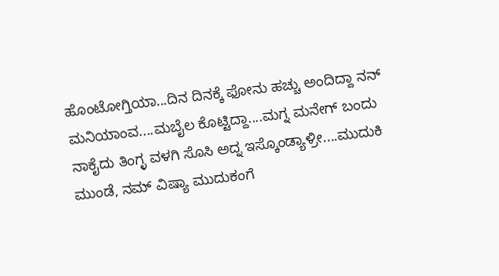ಹೊಂಟೋಗ್ತಿಯಾ...ದಿನ ದಿನಕ್ಕೆ ಫೋನು ಹಚ್ಚು ಅಂದಿದ್ದಾ ನನ್ ಮನಿಯಾಂವ....ಮಬೈಲ ಕೊಟ್ಟಿದ್ದಾ....ಮಗ್ನ ಮನೇಗ್ ಬಂದು ನಾಕೈದು ತಿಂಗ್ಳ ವಳಗಿ ಸೊಸಿ ಅದ್ನ ಇಸ್ಕೊಂಡ್ಯಾಳ್ರೀ....ಮುದುಕಿ ಮುಂಡೆ, ನಮ್ ವಿಷ್ಯಾ ಮುದುಕಂಗೆ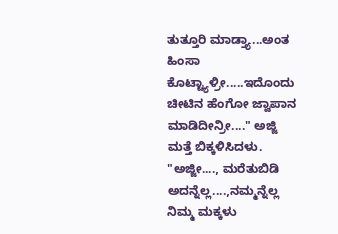ತುತ್ತೂರಿ ಮಾಡ್ತ್ಯಾ...ಅಂತ ಹಿಂಸಾ ಕೊಟ್ಟ್ಯಾಳ್ರೀ.....ಇದೊಂದು ಚೀಟಿನ ಹೆಂಗೋ ಜ್ವಾಪಾನ ಮಾಡಿದೀನ್ರೀ...." ಅಜ್ಜಿ ಮತ್ತೆ ಬಿಕ್ಕಳಿಸಿದಳು.
"ಅಜ್ಜೀ...., ಮರೆತುಬಿಡಿ ಅದನ್ನೆಲ್ಲ....,ನಮ್ಮನ್ನೆಲ್ಲ ನಿಮ್ಮ ಮಕ್ಕಳು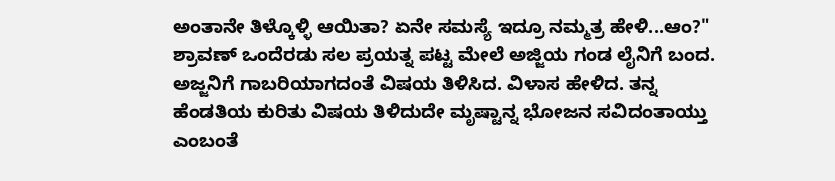ಅಂತಾನೇ ತಿಳ್ಕೊಳ್ಳಿ ಆಯಿತಾ? ಏನೇ ಸಮಸ್ಯೆ ಇದ್ರೂ ನಮ್ಮತ್ರ ಹೇಳಿ...ಆಂ?"
ಶ್ರಾವಣ್ ಒಂದೆರಡು ಸಲ ಪ್ರಯತ್ನ ಪಟ್ಟ ಮೇಲೆ ಅಜ್ಜಿಯ ಗಂಡ ಲೈನಿಗೆ ಬಂದ. ಅಜ್ಜನಿಗೆ ಗಾಬರಿಯಾಗದಂತೆ ವಿಷಯ ತಿಳಿಸಿದ. ವಿಳಾಸ ಹೇಳಿದ. ತನ್ನ ಹೆಂಡತಿಯ ಕುರಿತು ವಿಷಯ ತಿಳಿದುದೇ ಮೃಷ್ಟಾನ್ನ ಭೋಜನ ಸವಿದಂತಾಯ್ತು ಎಂಬಂತೆ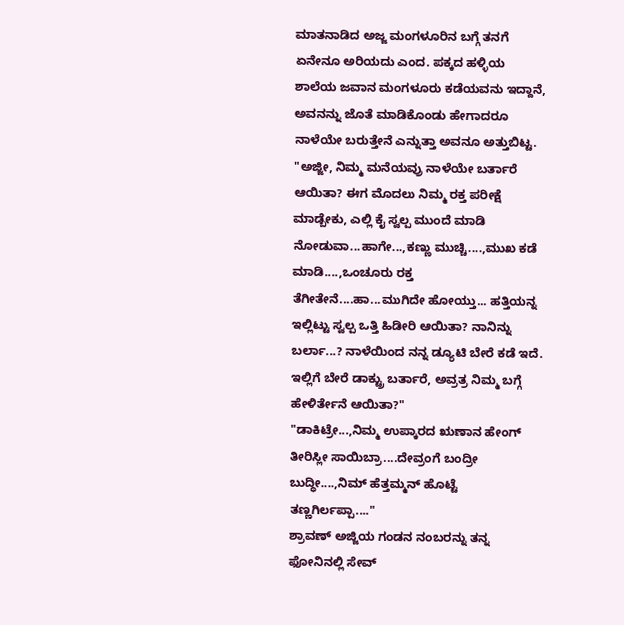ಮಾತನಾಡಿದ ಅಜ್ಜ ಮಂಗಳೂರಿನ ಬಗ್ಗೆ ತನಗೆ ಏನೇನೂ ಅರಿಯದು ಎಂದ. ಪಕ್ಕದ ಹಳ್ಳಿಯ ಶಾಲೆಯ ಜವಾನ ಮಂಗಳೂರು ಕಡೆಯವನು ಇದ್ದಾನೆ, ಅವನನ್ನು ಜೊತೆ ಮಾಡಿಕೊಂಡು ಹೇಗಾದರೂ ನಾಳೆಯೇ ಬರುತ್ತೇನೆ ಎನ್ನುತ್ತಾ ಅವನೂ ಅತ್ತುಬಿಟ್ಟ.
"ಅಜ್ಜೀ, ನಿಮ್ಮ ಮನೆಯವ್ರು ನಾಳೆಯೇ ಬರ್ತಾರೆ ಆಯಿತಾ? ಈಗ ಮೊದಲು ನಿಮ್ಮ ರಕ್ತ ಪರೀಕ್ಷೆ ಮಾಡ್ಬೇಕು, ಎಲ್ಲಿ ಕೈ ಸ್ವಲ್ಪ ಮುಂದೆ ಮಾಡಿ ನೋಡುವಾ...ಹಾಗೇ...,ಕಣ್ಣು ಮುಚ್ಚಿ....,ಮುಖ ಕಡೆ ಮಾಡಿ....,ಒಂಚೂರು ರಕ್ತ ತೆಗೀತೇನೆ....ಹಾ...ಮುಗಿದೇ ಹೋಯ್ತು... ಹತ್ತಿಯನ್ನ ಇಲ್ಲಿಟ್ಟು ಸ್ವಲ್ಪ ಒತ್ತಿ ಹಿಡೀರಿ ಆಯಿತಾ? ನಾನಿನ್ನು ಬರ್ಲಾ...? ನಾಳೆಯಿಂದ ನನ್ನ ಡ್ಯೂಟಿ ಬೇರೆ ಕಡೆ ಇದೆ. ಇಲ್ಲಿಗೆ ಬೇರೆ ಡಾಕ್ಟ್ರು ಬರ್ತಾರೆ, ಅವ್ರತ್ರ ನಿಮ್ಮ ಬಗ್ಗೆ ಹೇಳಿರ್ತೇನೆ ಆಯಿತಾ?"
"ಡಾಕಿಟ್ರೇ...,ನಿಮ್ಮ ಉಪ್ಕಾರದ ಋಣಾನ ಹೇಂಗ್ ತೀರಿಸ್ಲೀ ಸಾಯಿಬ್ರಾ....ದೇವ್ರಂಗೆ ಬಂದ್ರೀ ಬುದ್ಧೀ....,ನಿಮ್ ಹೆತ್ತಮ್ಮನ್ ಹೊಟ್ಟೆ ತಣ್ಣಗಿರ್ಲಪ್ಪಾ...."
ಶ್ರಾವಣ್ ಅಜ್ಜಿಯ ಗಂಡನ ನಂಬರನ್ನು ತನ್ನ ಫೋನಿನಲ್ಲಿ ಸೇವ್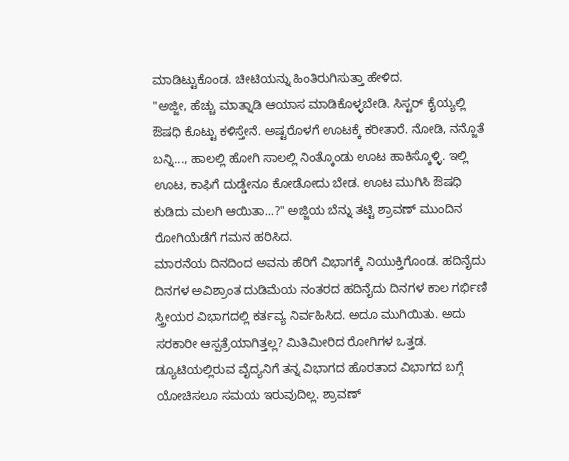ಮಾಡಿಟ್ಟುಕೊಂಡ. ಚೀಟಿಯನ್ನು ಹಿಂತಿರುಗಿಸುತ್ತಾ ಹೇಳಿದ.
"ಅಜ್ಜೀ, ಹೆಚ್ಚು ಮಾತ್ನಾಡಿ ಆಯಾಸ ಮಾಡಿಕೊಳ್ಳಬೇಡಿ. ಸಿಸ್ಟರ್ ಕೈಯ್ಯಲ್ಲಿ ಔಷಧಿ ಕೊಟ್ಟು ಕಳಿಸ್ತೇನೆ. ಅಷ್ಟರೊಳಗೆ ಊಟಕ್ಕೆ ಕರೀತಾರೆ. ನೋಡಿ, ನನ್ಜೊತೆ ಬನ್ನಿ..., ಹಾಲಲ್ಲಿ ಹೋಗಿ ಸಾಲಲ್ಲಿ ನಿಂತ್ಕೊಂಡು ಊಟ ಹಾಕಿಸ್ಕೊಳ್ಳಿ. ಇಲ್ಲಿ ಊಟ, ಕಾಫಿಗೆ ದುಡ್ಡೇನೂ ಕೋಡೋದು ಬೇಡ. ಊಟ ಮುಗಿಸಿ ಔಷಧಿ ಕುಡಿದು ಮಲಗಿ ಆಯಿತಾ...?" ಅಜ್ಜಿಯ ಬೆನ್ನು ತಟ್ಟಿ ಶ್ರಾವಣ್ ಮುಂದಿನ ರೋಗಿಯೆಡೆಗೆ ಗಮನ ಹರಿಸಿದ.
ಮಾರನೆಯ ದಿನದಿಂದ ಅವನು ಹೆರಿಗೆ ವಿಭಾಗಕ್ಕೆ ನಿಯುಕ್ತಿಗೊಂಡ. ಹದಿನೈದು ದಿನಗಳ ಅವಿಶ್ರಾಂತ ದುಡಿಮೆಯ ನಂತರದ ಹದಿನೈದು ದಿನಗಳ ಕಾಲ ಗರ್ಭಿಣಿ ಸ್ತ್ರೀಯರ ವಿಭಾಗದಲ್ಲಿ ಕರ್ತವ್ಯ ನಿರ್ವಹಿಸಿದ. ಅದೂ ಮುಗಿಯಿತು. ಅದು ಸರಕಾರೀ ಆಸ್ಪತ್ರೆಯಾಗಿತ್ತಲ್ಲ? ಮಿತಿಮೀರಿದ ರೋಗಿಗಳ ಒತ್ತಡ. ಡ್ಯೂಟಿಯಲ್ಲಿರುವ ವೈದ್ಯನಿಗೆ ತನ್ನ ವಿಭಾಗದ ಹೊರತಾದ ವಿಭಾಗದ ಬಗ್ಗೆ ಯೋಚಿಸಲೂ ಸಮಯ ಇರುವುದಿಲ್ಲ. ಶ್ರಾವಣ್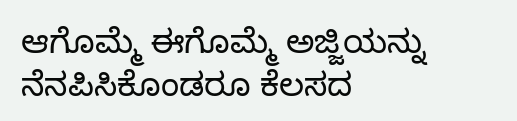ಆಗೊಮ್ಮೆ ಈಗೊಮ್ಮೆ ಅಜ್ಜಿಯನ್ನು ನೆನಪಿಸಿಕೊಂಡರೂ ಕೆಲಸದ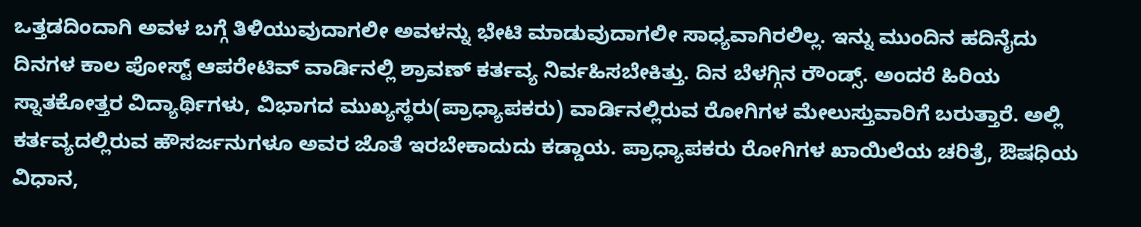ಒತ್ತಡದಿಂದಾಗಿ ಅವಳ ಬಗ್ಗೆ ತಿಳಿಯುವುದಾಗಲೀ ಅವಳನ್ನು ಭೇಟಿ ಮಾಡುವುದಾಗಲೀ ಸಾಧ್ಯವಾಗಿರಲಿಲ್ಲ. ಇನ್ನು ಮುಂದಿನ ಹದಿನೈದು ದಿನಗಳ ಕಾಲ ಪೋಸ್ಟ್ ಆಪರೇಟಿವ್ ವಾರ್ಡಿನಲ್ಲಿ ಶ್ರಾವಣ್ ಕರ್ತವ್ಯ ನಿರ್ವಹಿಸಬೇಕಿತ್ತು. ದಿನ ಬೆಳಗ್ಗಿನ ರೌಂಡ್ಸ್. ಅಂದರೆ ಹಿರಿಯ ಸ್ನಾತಕೋತ್ತರ ವಿದ್ಯಾರ್ಥಿಗಳು, ವಿಭಾಗದ ಮುಖ್ಯಸ್ಥರು(ಪ್ರಾಧ್ಯಾಪಕರು) ವಾರ್ಡಿನಲ್ಲಿರುವ ರೋಗಿಗಳ ಮೇಲುಸ್ತುವಾರಿಗೆ ಬರುತ್ತಾರೆ. ಅಲ್ಲಿ ಕರ್ತವ್ಯದಲ್ಲಿರುವ ಹೌಸರ್ಜನುಗಳೂ ಅವರ ಜೊತೆ ಇರಬೇಕಾದುದು ಕಡ್ಡಾಯ. ಪ್ರಾಧ್ಯಾಪಕರು ರೋಗಿಗಳ ಖಾಯಿಲೆಯ ಚರಿತ್ರೆ, ಔಷಧಿಯ ವಿಧಾನ,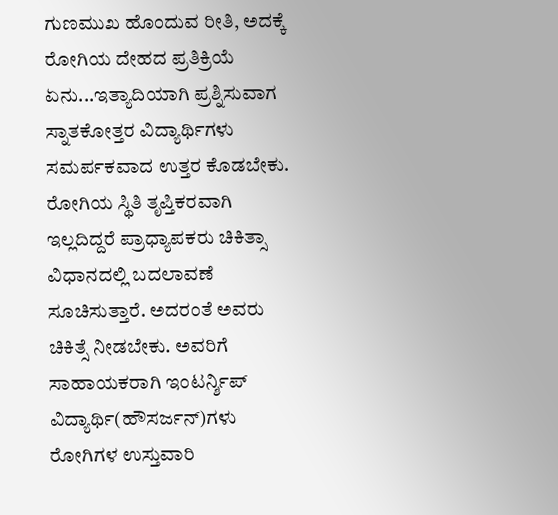ಗುಣಮುಖ ಹೊಂದುವ ರೀತಿ, ಅದಕ್ಕೆ ರೋಗಿಯ ದೇಹದ ಪ್ರತಿಕ್ರಿಯೆ ಏನು...ಇತ್ಯಾದಿಯಾಗಿ ಪ್ರಶ್ನಿಸುವಾಗ ಸ್ನಾತಕೋತ್ತರ ವಿದ್ಯಾರ್ಥಿಗಳು ಸಮರ್ಪಕವಾದ ಉತ್ತರ ಕೊಡಬೇಕು. ರೋಗಿಯ ಸ್ಥಿತಿ ತೃಪ್ತಿಕರವಾಗಿ ಇಲ್ಲದಿದ್ದರೆ ಪ್ರಾಧ್ಯಾಪಕರು ಚಿಕಿತ್ಸಾ ವಿಧಾನದಲ್ಲಿ ಬದಲಾವಣೆ ಸೂಚಿಸುತ್ತಾರೆ. ಅದರಂತೆ ಅವರು ಚಿಕಿತ್ಸೆ ನೀಡಬೇಕು. ಅವರಿಗೆ ಸಾಹಾಯಕರಾಗಿ ಇಂಟರ್ನ್ಶಿಪ್ ವಿದ್ಯಾರ್ಥಿ(ಹೌಸರ್ಜನ್)ಗಳು ರೋಗಿಗಳ ಉಸ್ತುವಾರಿ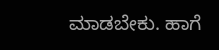ಮಾಡಬೇಕು. ಹಾಗೆ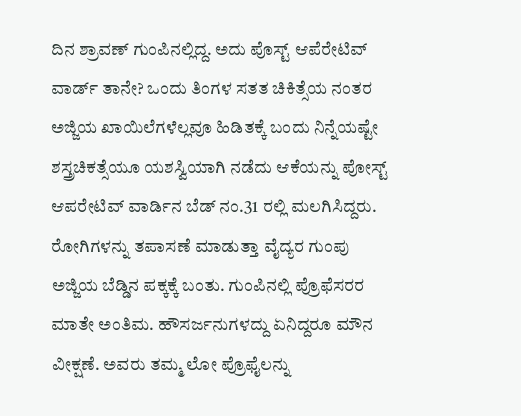ದಿನ ಶ್ರಾವಣ್ ಗುಂಪಿನಲ್ಲಿದ್ದ. ಅದು ಪೊಸ್ಟ್ ಆಪೆರೇಟಿವ್ ವಾರ್ಡ್ ತಾನೇ? ಒಂದು ತಿಂಗಳ ಸತತ ಚಿಕಿತ್ಸೆಯ ನಂತರ ಅಜ್ಜಿಯ ಖಾಯಿಲೆಗಳೆಲ್ಲವೂ ಹಿಡಿತಕ್ಕೆ ಬಂದು ನಿನ್ನೆಯಷ್ಟೇ ಶಸ್ತ್ರಚಿಕತ್ಸೆಯೂ ಯಶಸ್ವಿಯಾಗಿ ನಡೆದು ಆಕೆಯನ್ನು ಪೋಸ್ಟ್ ಆಪರೇಟಿವ್ ವಾರ್ಡಿನ ಬೆಡ್ ನಂ.31 ರಲ್ಲಿ ಮಲಗಿಸಿದ್ದರು. ರೋಗಿಗಳನ್ನು ತಪಾಸಣೆ ಮಾಡುತ್ತಾ ವೈದ್ಯರ ಗುಂಪು ಅಜ್ಜಿಯ ಬೆಡ್ಡಿನ ಪಕ್ಕಕ್ಕೆ ಬಂತು. ಗುಂಪಿನಲ್ಲಿ ಪ್ರೊಫೆಸರರ ಮಾತೇ ಅಂತಿಮ. ಹೌಸರ್ಜನುಗಳದ್ದು ಏನಿದ್ದರೂ ಮೌನ ವೀಕ್ಷಣೆ. ಅವರು ತಮ್ಮ ಲೋ ಪ್ರೊಫೈಲನ್ನು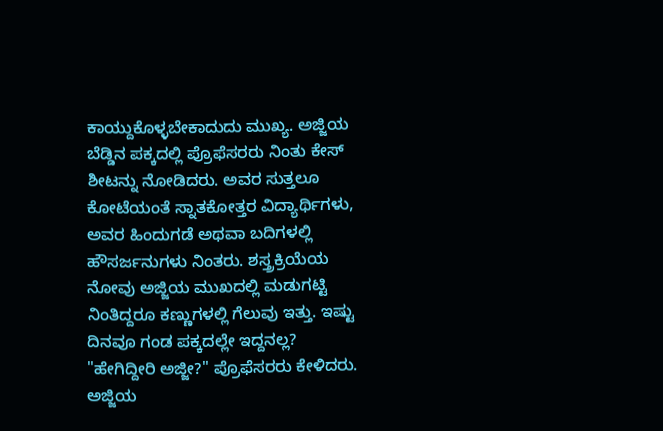ಕಾಯ್ದುಕೊಳ್ಳಬೇಕಾದುದು ಮುಖ್ಯ. ಅಜ್ಜಿಯ ಬೆಡ್ಡಿನ ಪಕ್ಕದಲ್ಲಿ ಪ್ರೊಫೆಸರರು ನಿಂತು ಕೇಸ್  ಶೀಟನ್ನು ನೋಡಿದರು. ಅವರ ಸುತ್ತಲೂ ಕೋಟೆಯಂತೆ ಸ್ನಾತಕೋತ್ತರ ವಿದ್ಯಾರ್ಥಿಗಳು, ಅವರ ಹಿಂದುಗಡೆ ಅಥವಾ ಬದಿಗಳಲ್ಲಿ ಹೌಸರ್ಜನುಗಳು ನಿಂತರು. ಶಸ್ತ್ರಕ್ರಿಯೆಯ ನೋವು ಅಜ್ಜಿಯ ಮುಖದಲ್ಲಿ ಮಡುಗಟ್ಟಿ ನಿಂತಿದ್ದರೂ ಕಣ್ಣುಗಳಲ್ಲಿ ಗೆಲುವು ಇತ್ತು. ಇಷ್ಟು ದಿನವೂ ಗಂಡ ಪಕ್ಕದಲ್ಲೇ ಇದ್ದನಲ್ಲ?
"ಹೇಗಿದ್ದೀರಿ ಅಜ್ಜೀ?" ಪ್ರೊಫೆಸರರು ಕೇಳಿದರು.
ಅಜ್ಜಿಯ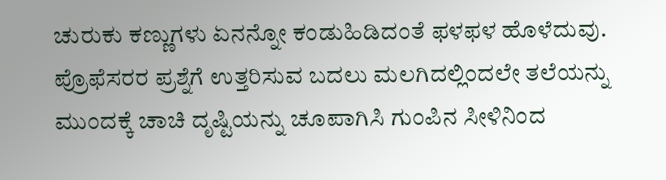ಚುರುಕು ಕಣ್ಣುಗಳು ಏನನ್ನೋ ಕಂಡುಹಿಡಿದಂತೆ ಫಳಫಳ ಹೊಳೆದುವು. ಪ್ರೊಫೆಸರರ ಪ್ರಶ್ನೆಗೆ ಉತ್ತರಿಸುವ ಬದಲು ಮಲಗಿದಲ್ಲಿಂದಲೇ ತಲೆಯನ್ನು ಮುಂದಕ್ಕೆ ಚಾಚಿ ದೃಷ್ಟಿಯನ್ನು ಚೂಪಾಗಿಸಿ ಗುಂಪಿನ ಸೀಳಿನಿಂದ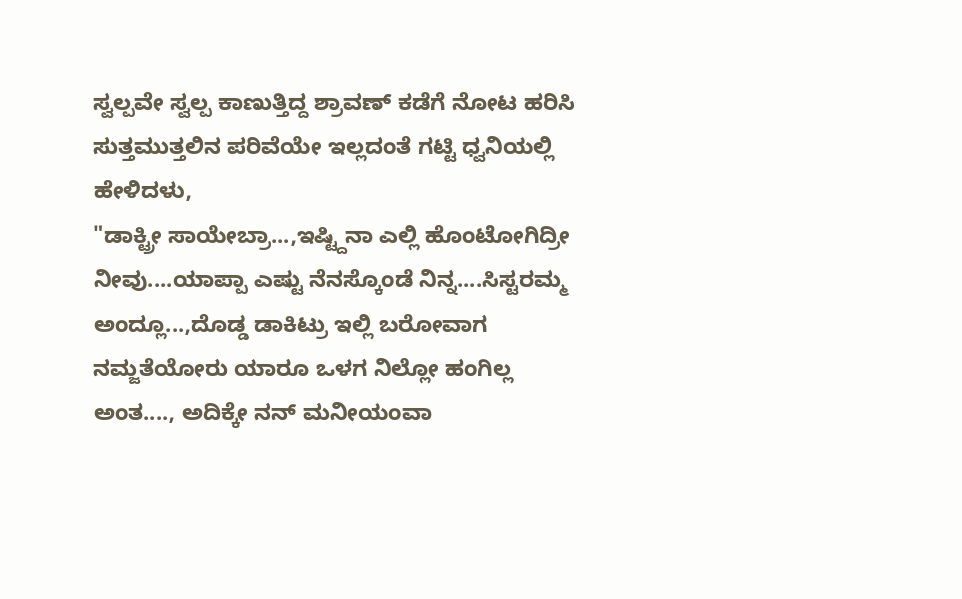ಸ್ವಲ್ಪವೇ ಸ್ವಲ್ಪ ಕಾಣುತ್ತಿದ್ದ ಶ್ರಾವಣ್ ಕಡೆಗೆ ನೋಟ ಹರಿಸಿ ಸುತ್ತಮುತ್ತಲಿನ ಪರಿವೆಯೇ ಇಲ್ಲದಂತೆ ಗಟ್ಟಿ ಧ್ವನಿಯಲ್ಲಿ ಹೇಳಿದಳು,
"ಡಾಕ್ಟ್ರೀ ಸಾಯೇಬ್ರಾ...,ಇಷ್ಟ್ದಿನಾ ಎಲ್ಲಿ ಹೊಂಟೋಗಿದ್ರೀ ನೀವು....ಯಾಪ್ಪಾ ಎಷ್ಟು ನೆನಸ್ಕೊಂಡೆ ನಿನ್ನ....ಸಿಸ್ಟರಮ್ಮ ಅಂದ್ಲೂ...,ದೊಡ್ಡ ಡಾಕಿಟ್ರು ಇಲ್ಲಿ ಬರೋವಾಗ ನಮ್ಜತೆಯೋರು ಯಾರೂ ಒಳಗ ನಿಲ್ಲೋ ಹಂಗಿಲ್ಲ ಅಂತ...., ಅದಿಕ್ಕೇ ನನ್ ಮನೀಯಂವಾ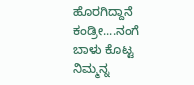ಹೊರಗಿದ್ದಾನೆ ಕಂಡ್ರೀ....ನಂಗೆ ಬಾಳು ಕೊಟ್ಟ ನಿಮ್ಮನ್ನ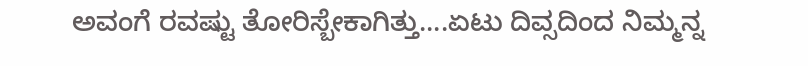ಅವಂಗೆ ರವಷ್ಟು ತೋರಿಸ್ಬೇಕಾಗಿತ್ತು....ಏಟು ದಿವ್ಸದಿಂದ ನಿಮ್ಮನ್ನ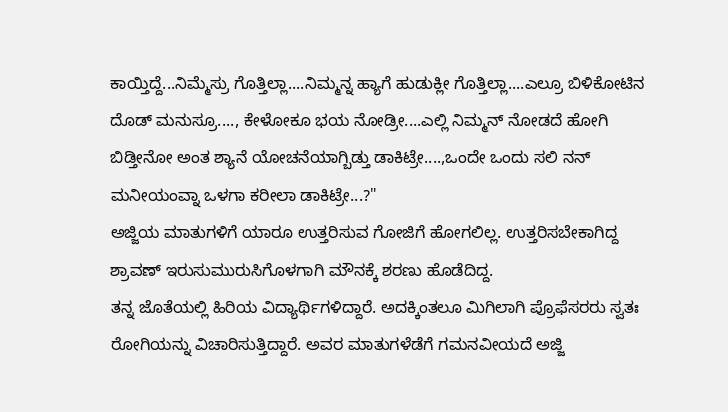ಕಾಯ್ತಿದ್ದೆ...ನಿಮ್ಮೆಸ್ರು ಗೊತ್ತಿಲ್ಲಾ....ನಿಮ್ಮನ್ನ ಹ್ಯಾಗೆ ಹುಡುಕ್ಲೀ ಗೊತ್ತಿಲ್ಲಾ....ಎಲ್ರೂ ಬಿಳಿಕೋಟಿನ ದೊಡ್ ಮನುಸ್ರೂ...., ಕೇಳೋಕೂ ಭಯ ನೋಡ್ರೀ....ಎಲ್ಲಿ ನಿಮ್ಮನ್ ನೋಡದೆ ಹೋಗಿ ಬಿಡ್ತೀನೋ ಅಂತ ಶ್ಯಾನೆ ಯೋಚನೆಯಾಗ್ಬಿಡ್ತು ಡಾಕಿಟ್ರೇ....,ಒಂದೇ ಒಂದು ಸಲಿ ನನ್ ಮನೀಯಂವ್ನಾ ಒಳಗಾ ಕರೀಲಾ ಡಾಕಿಟ್ರೇ...?"
ಅಜ್ಜಿಯ ಮಾತುಗಳಿಗೆ ಯಾರೂ ಉತ್ತರಿಸುವ ಗೋಜಿಗೆ ಹೋಗಲಿಲ್ಲ. ಉತ್ತರಿಸಬೇಕಾಗಿದ್ದ ಶ್ರಾವಣ್ ಇರುಸುಮುರುಸಿಗೊಳಗಾಗಿ ಮೌನಕ್ಕೆ ಶರಣು ಹೊಡೆದಿದ್ದ.
ತನ್ನ ಜೊತೆಯಲ್ಲಿ ಹಿರಿಯ ವಿದ್ಯಾರ್ಥಿಗಳಿದ್ದಾರೆ. ಅದಕ್ಕಿಂತಲೂ ಮಿಗಿಲಾಗಿ ಪ್ರೊಫೆಸರರು ಸ್ವತಃ ರೋಗಿಯನ್ನು ವಿಚಾರಿಸುತ್ತಿದ್ದಾರೆ. ಅವರ ಮಾತುಗಳೆಡೆಗೆ ಗಮನವೀಯದೆ ಅಜ್ಜಿ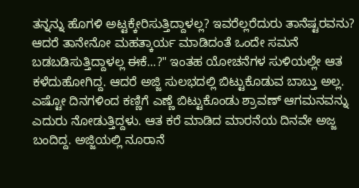ತನ್ನನ್ನು ಹೊಗಳಿ ಅಟ್ಟಕ್ಕೇರಿಸುತ್ತಿದ್ದಾಳಲ್ಲ? ಇವರೆಲ್ಲರೆದುರು ತಾನೆಷ್ಟರವನು? ಆದರೆ ತಾನೇನೋ ಮಹತ್ಕಾರ್ಯ ಮಾಡಿದಂತೆ ಒಂದೇ ಸಮನೆ ಬಡಬಡಿಸುತ್ತಿದ್ದಾಳಲ್ಲ ಈಕೆ...?" ಇಂತಹ ಯೋಚನೆಗಳ ಸುಳಿಯಲ್ಲೇ ಆತ ಕಳೆದುಹೋಗಿದ್ದ. ಆದರೆ ಅಜ್ಜಿ ಸುಲಭದಲ್ಲಿ ಬಿಟ್ಟುಕೊಡುವ ಬಾಬ್ತು ಅಲ್ಲ. ಎಷ್ಟೋ ದಿನಗಳಿಂದ ಕಣ್ಣಿಗೆ ಎಣ್ಣೆ ಬಿಟ್ಟುಕೊಂಡು ಶ್ರಾವಣ್ ಆಗಮನವನ್ನು ಎದುರು ನೋಡುತ್ತಿದ್ದಳು. ಆತ ಕರೆ ಮಾಡಿದ ಮಾರನೆಯ ದಿನವೇ ಅಜ್ಜ ಬಂದಿದ್ದ. ಅಜ್ಜಿಯಲ್ಲಿ ನೂರಾನೆ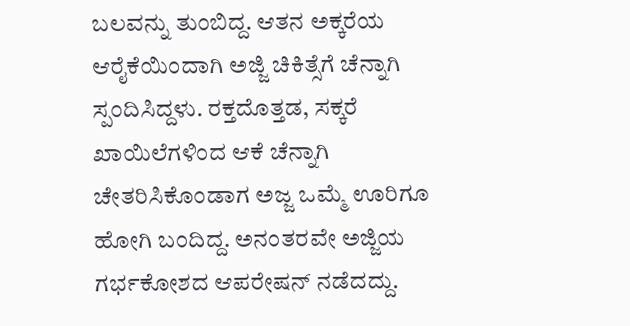ಬಲವನ್ನು ತುಂಬಿದ್ದ. ಆತನ ಅಕ್ಕರೆಯ ಆರೈಕೆಯಿಂದಾಗಿ ಅಜ್ಜಿ ಚಿಕಿತ್ಸೆಗೆ ಚೆನ್ನಾಗಿ ಸ್ಪಂದಿಸಿದ್ದಳು. ರಕ್ತದೊತ್ತಡ, ಸಕ್ಕರೆ ಖಾಯಿಲೆಗಳಿಂದ ಆಕೆ ಚೆನ್ನಾಗಿ ಚೇತರಿಸಿಕೊಂಡಾಗ ಅಜ್ಜ ಒಮ್ಮೆ ಊರಿಗೂ ಹೋಗಿ ಬಂದಿದ್ದ. ಅನಂತರವೇ ಅಜ್ಜಿಯ ಗರ್ಭಕೋಶದ ಆಪರೇಷನ್ ನಡೆದದ್ದು.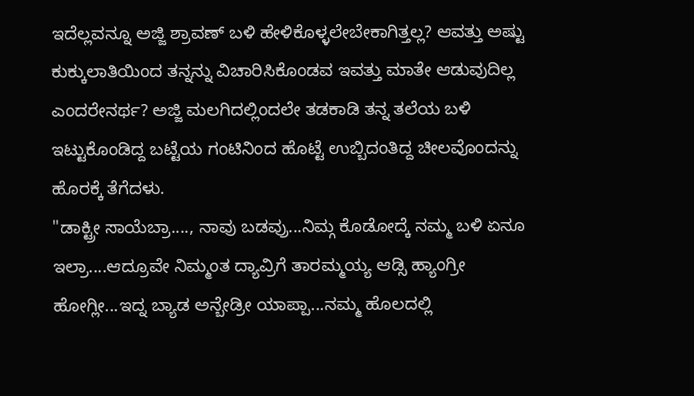ಇದೆಲ್ಲವನ್ನೂ ಅಜ್ಜಿ ಶ್ರಾವಣ್ ಬಳಿ ಹೇಳಿಕೊಳ್ಳಲೇಬೇಕಾಗಿತ್ತಲ್ಲ? ಆವತ್ತು ಅಷ್ಟು ಕುಕ್ಕುಲಾತಿಯಿಂದ ತನ್ನನ್ನು ವಿಚಾರಿಸಿಕೊಂಡವ ಇವತ್ತು ಮಾತೇ ಆಡುವುದಿಲ್ಲ ಎಂದರೇನರ್ಥ? ಅಜ್ಜಿ ಮಲಗಿದಲ್ಲಿಂದಲೇ ತಡಕಾಡಿ ತನ್ನ ತಲೆಯ ಬಳಿ ಇಟ್ಟುಕೊಂಡಿದ್ದ ಬಟ್ಟೆಯ ಗಂಟಿನಿಂದ ಹೊಟ್ಟೆ ಉಬ್ಬಿದಂತಿದ್ದ ಚೀಲವೊಂದನ್ನು ಹೊರಕ್ಕೆ ತೆಗೆದಳು.
"ಡಾಕ್ಟ್ರೀ ಸಾಯೆಬ್ರಾ...., ನಾವು ಬಡವ್ರು...ನಿಮ್ಗ ಕೊಡೋದ್ಕೆ ನಮ್ಮ ಬಳಿ ಏನೂ ಇಲ್ರಾ....ಆದ್ರೂವೇ ನಿಮ್ಮಂತ ದ್ಯಾವ್ರಿಗೆ ತಾರಮ್ಮಯ್ಯ ಆಡ್ಸಿ ಹ್ಯಾಂಗ್ರೀ ಹೋಗ್ಲೀ...ಇದ್ನ ಬ್ಯಾಡ ಅನ್ಬೇಡ್ರೀ ಯಾಪ್ಪಾ...ನಮ್ಮ ಹೊಲದಲ್ಲಿ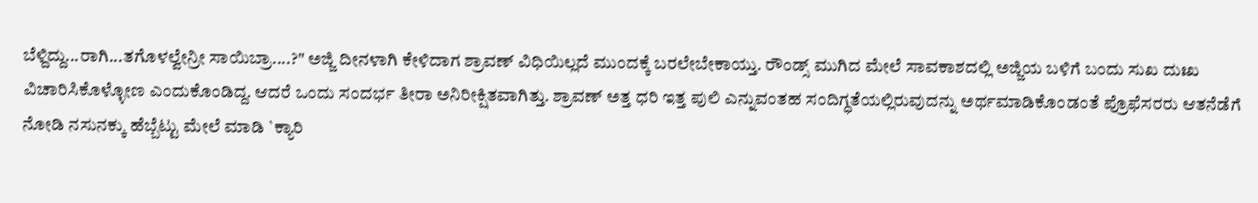ಬೆಳ್ದಿದ್ದು...ರಾಗಿ...ತಗೊಳಲ್ವೇನ್ರೀ ಸಾಯಿಬ್ರಾ....?" ಅಜ್ಜಿ ದೀನಳಾಗಿ ಕೇಳಿದಾಗ ಶ್ರಾವಣ್ ವಿಧಿಯಿಲ್ಲದೆ ಮುಂದಕ್ಕೆ ಬರಲೇಬೇಕಾಯ್ತು. ರೌಂಡ್ಸ್ ಮುಗಿದ ಮೇಲೆ ಸಾವಕಾಶದಲ್ಲಿ ಅಜ್ಜಿಯ ಬಳಿಗೆ ಬಂದು ಸುಖ ದುಃಖ ವಿಚಾರಿಸಿಕೊಳ್ಳೋಣ ಎಂದುಕೊಂಡಿದ್ದ. ಆದರೆ ಒಂದು ಸಂದರ್ಭ ತೀರಾ ಅನಿರೀಕ್ಷಿತವಾಗಿತ್ತು. ಶ್ರಾವಣ್ ಅತ್ತ ಧರಿ ಇತ್ತ ಪುಲಿ ಎನ್ನುವಂತಹ ಸಂದಿಗ್ಧತೆಯಲ್ಲಿರುವುದನ್ನು ಅರ್ಥಮಾಡಿಕೊಂಡಂತೆ ಪ್ರೊಫೆಸರರು ಆತನೆಡೆಗೆ  ನೋಡಿ ನಸುನಕ್ಕು ಹೆಬ್ಬೆಟ್ಟು ಮೇಲೆ ಮಾಡಿ `ಕ್ಯಾರಿ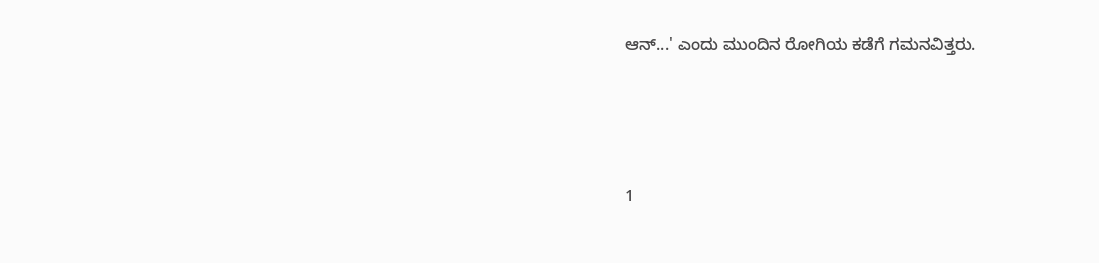ಆನ್...' ಎಂದು ಮುಂದಿನ ರೋಗಿಯ ಕಡೆಗೆ ಗಮನವಿತ್ತರು.






1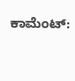ಕಾಮೆಂಟ್‌: